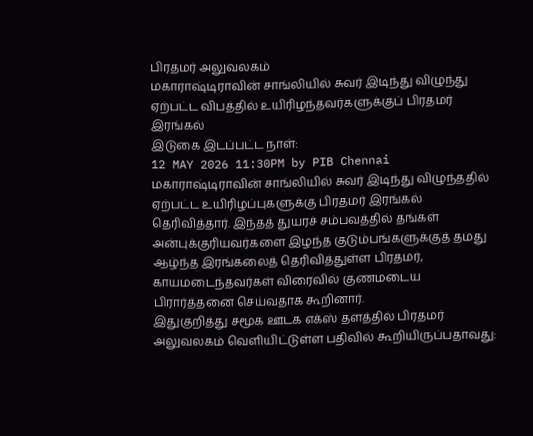பிரதமர் அலுவலகம்
மகாராஷ்டிராவின் சாங்லியில் சுவர் இடிந்து விழுந்து ஏற்பட்ட விபத்தில் உயிரிழந்தவர்களுக்குப் பிரதமர் இரங்கல்
இடுகை இடப்பட்ட நாள்:
12 MAY 2026 11:30PM by PIB Chennai
மகாராஷ்டிராவின் சாங்லியில் சுவர் இடிந்து விழுந்ததில் ஏற்பட்ட உயிரிழப்புகளுக்கு பிரதமர் இரங்கல் தெரிவித்தார். இந்தத் துயரச் சம்பவத்தில் தங்கள் அன்புக்குரியவர்களை இழந்த குடும்பங்களுக்குத் தமது ஆழ்ந்த இரங்கலைத் தெரிவித்துள்ள பிரதமர், காயமடைந்தவர்கள் விரைவில் குணமடைய பிரார்த்தனை செய்வதாக கூறினார்.
இதுகுறித்து சமூக ஊடக எக்ஸ் தளத்தில் பிரதமர் அலுவலகம் வெளியிட்டுள்ள பதிவில் கூறியிருப்பதாவது: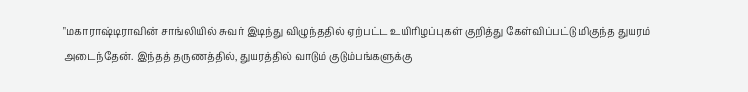"மகாராஷ்டிராவின் சாங்லியில் சுவர் இடிந்து விழுந்ததில் ஏற்பட்ட உயிரிழப்புகள் குறித்து கேள்விப்பட்டு மிகுந்த துயரம் அடைந்தேன். இந்தத் தருணத்தில், துயரத்தில் வாடும் குடும்பங்களுக்கு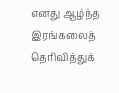எனது ஆழ்ந்த இரங்கலைத் தெரிவித்துக்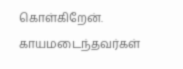கொள்கிறேன். காயமடைந்தவர்கள்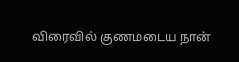விரைவில் குணமடைய நான்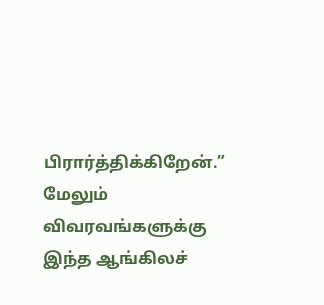பிரார்த்திக்கிறேன்.”
மேலும் விவரவங்களுக்கு இந்த ஆங்கிலச்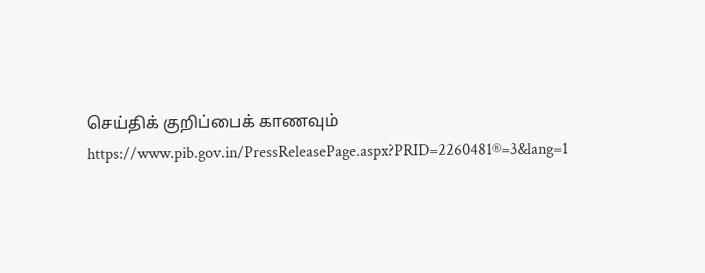செய்திக் குறிப்பைக் காணவும் https://www.pib.gov.in/PressReleasePage.aspx?PRID=2260481®=3&lang=1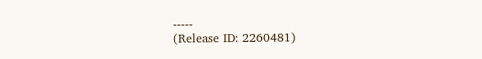-----
(Release ID: 2260481)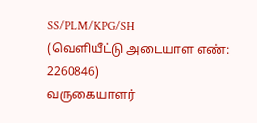SS/PLM/KPG/SH
(வெளியீட்டு அடையாள எண்: 2260846)
வருகையாளர்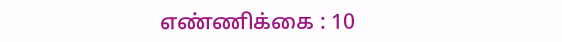எண்ணிக்கை : 10